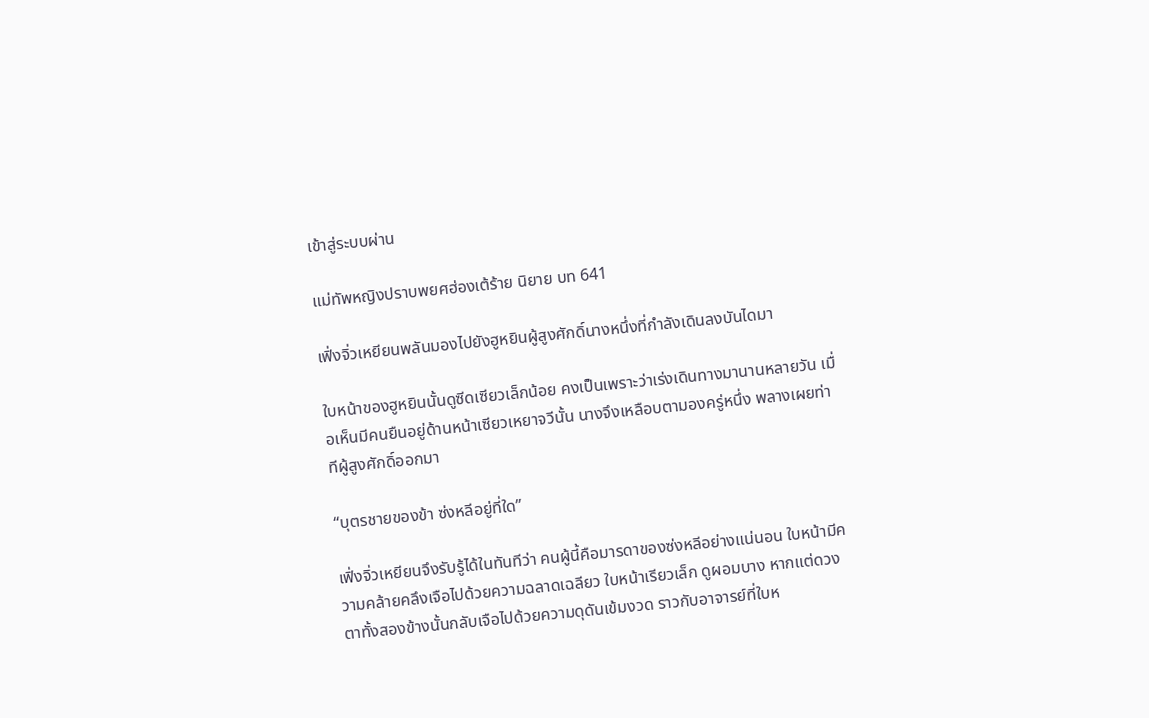เข้าสู่ระบบผ่าน

แม่ทัพหญิงปราบพยศฮ่องเต้ร้าย นิยาย บท 641

เฟิ่งจิ่วเหยียนพลันมองไปยังฮูหยินผู้สูงศักดิ์นางหนึ่งที่กำลังเดินลงบันไดมา

ใบหน้าของฮูหยินนั้นดูซีดเซียวเล็กน้อย คงเป็นเพราะว่าเร่งเดินทางมานานหลายวัน เมื่อเห็นมีคนยืนอยู่ด้านหน้าเซียวเหยาจวีนั้น นางจึงเหลือบตามองครู่หนึ่ง พลางเผยท่าทีผู้สูงศักดิ์ออกมา

“บุตรชายของข้า ซ่งหลีอยู่ที่ใด”

เฟิ่งจิ่วเหยียนจึงรับรู้ได้ในทันทีว่า คนผู้นี้คือมารดาของซ่งหลีอย่างแน่นอน ใบหน้ามีความคล้ายคลึงเจือไปด้วยความฉลาดเฉลียว ใบหน้าเรียวเล็ก ดูผอมบาง หากแต่ดวงตาทั้งสองข้างนั้นกลับเจือไปด้วยความดุดันเข้มงวด ราวกับอาจารย์ที่ใบห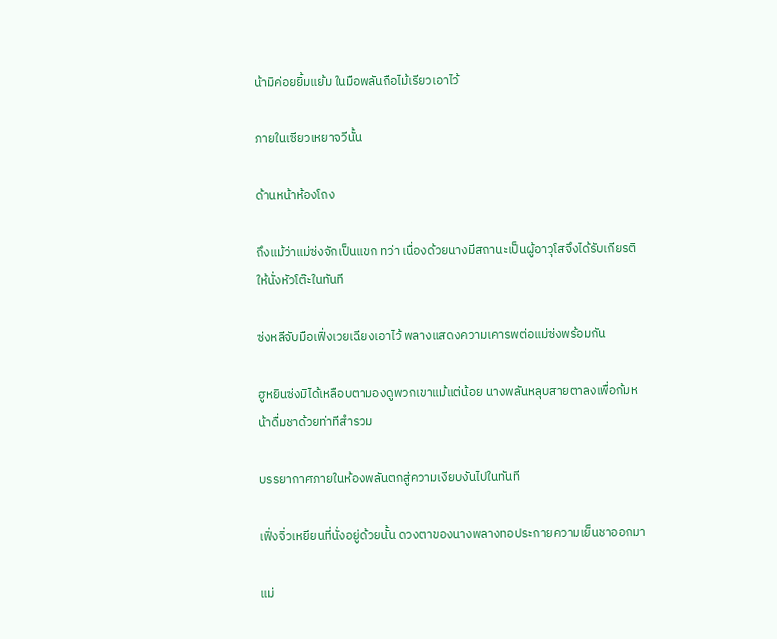น้ามิค่อยยิ้มแย้ม ในมือพลันถือไม้เรียวเอาไว้

ภายในเซียวเหยาจวีนั้น

ด้านหน้าห้องโถง

ถึงแม้ว่าแม่ซ่งจักเป็นแขก ทว่า เนื่องด้วยนางมีสถานะเป็นผู้อาวุโสจึงได้รับเกียรติให้นั่งหัวโต๊ะในทันที

ซ่งหลีจับมือเฟิ่งเวยเฉียงเอาไว้ พลางแสดงความเคารพต่อแม่ซ่งพร้อมกัน

ฮูหยินซ่งมิได้เหลือบตามองดูพวกเขาแม้แต่น้อย นางพลันหลุบสายตาลงเพื่อก้มหน้าดื่มชาด้วยท่าทีสำรวม

บรรยากาศภายในห้องพลันตกสู่ความเงียบงันไปในทันที

เฟิ่งจิ่วเหยียนที่นั่งอยู่ด้วยนั้น ดวงตาของนางพลางทอประกายความเย็นชาออกมา

แม่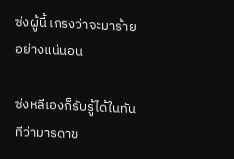ซ่งผู้นี้ เกรงว่าจะมาร้ายอย่างแน่นอน

ซ่งหลีเองก็รับรู้ได้ในทันทีว่ามารดาข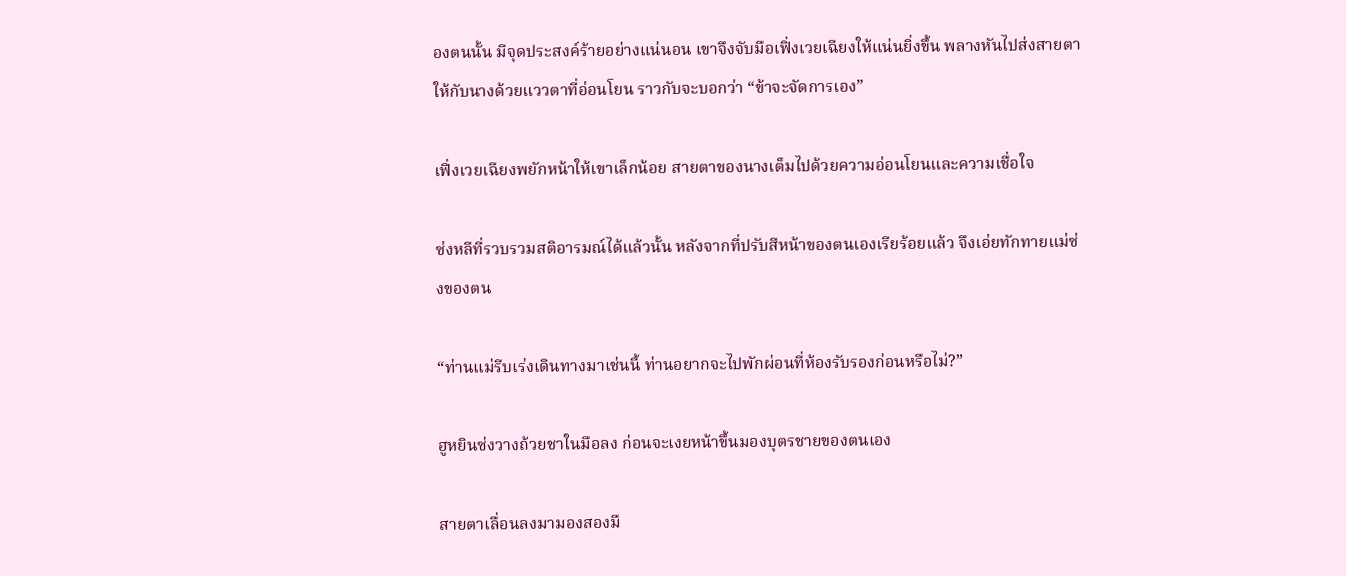องตนนั้น มีจุดประสงค์ร้ายอย่างแน่นอน เขาจึงจับมือเฟิ่งเวยเฉียงให้แน่นยิ่งขึ้น พลางหันไปส่งสายตาให้กับนางด้วยแววตาที่อ่อนโยน ราวกับจะบอกว่า “ข้าจะจัดการเอง”

เฟิ่งเวยเฉียงพยักหน้าให้เขาเล็กน้อย สายตาของนางเต็มไปด้วยความอ่อนโยนและความเชื่อใจ

ซ่งหลีที่รวบรวมสติอารมณ์ได้แล้วนั้น หลังจากที่ปรับสีหน้าของตนเองเรียร้อยแล้ว จึงเอ่ยทักทายแม่ซ่งของตน

“ท่านแม่รีบเร่งเดินทางมาเช่นนี้ ท่านอยากจะไปพักผ่อนที่ห้องรับรองก่อนหรือไม่?”

ฮูหยินซ่งวางถ้วยชาในมือลง ก่อนจะเงยหน้าขึ้นมองบุตรชายของตนเอง

สายตาเลื่อนลงมามองสองมื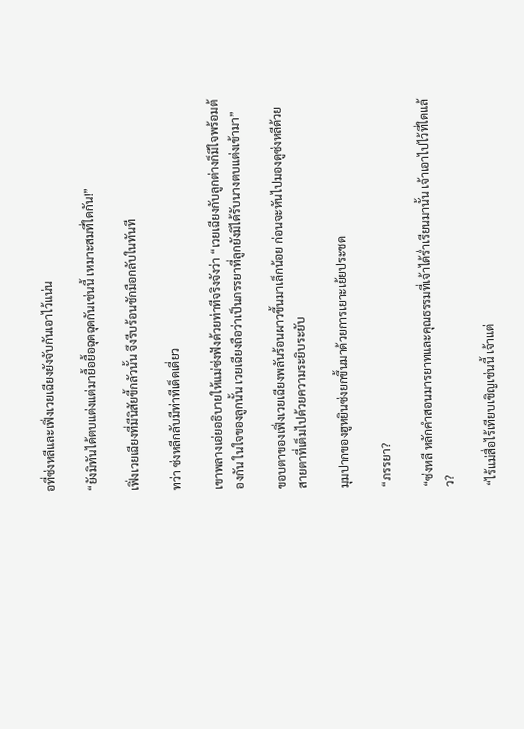อที่ซ่งหลีและเฟิ่งเวยเฉียงยังจับกันเอาไว้แน่น

“ยังมิทันได้ตบแต่งแต่มายื้อยื้อฉุดฉุดกันเช่นนี้ เหมาะสมที่ใดกัน!”

เฟิ่งเวยเฉียงที่มีนิสัยขี้กลัวนั้น จึงรีบร้อนชักมือกลับในทันที

ทว่า ซ่งหลีกลับมีท่าทีเด็ดเดี่ยว

เขาพลางเอ่ยอธิบายให้แม่ซ่งฟังด้วยท่าทีจริงจังว่า “เวยเฉียงกับลูกต่างก็มีใจพร้อมต้องกัน ในใจของลูกนั้น เวยเฉียงถือว่าเป็นภรรยาที่ลูกยังมิได้รับนางตบแต่งเข้ามา”

ขอบตาของเฟิ่งเวยเฉียงพลันร้อนผาวขึ้นมาเล็กน้อย ก่อนจะหันไปมองดูซ่งหลีด้วยสายตาที่เต็มไปด้วยความระยิบระยับ

มุมปากของฮูหยินซ่งยกขึ้นมาด้วยการเยาะเย้ยประชด

“ภรรยา?

“ซ่งหลี หลักคำสอนมารยาทและคุณธรรมที่เจ้าได้ร่ำเรียนมานั้น เจ้าเอาไปไว้ที่ใดแล้ว?

“ไร้แม่สื่อไร้เทียบเชิญเช่นนี้ เจ้าแต่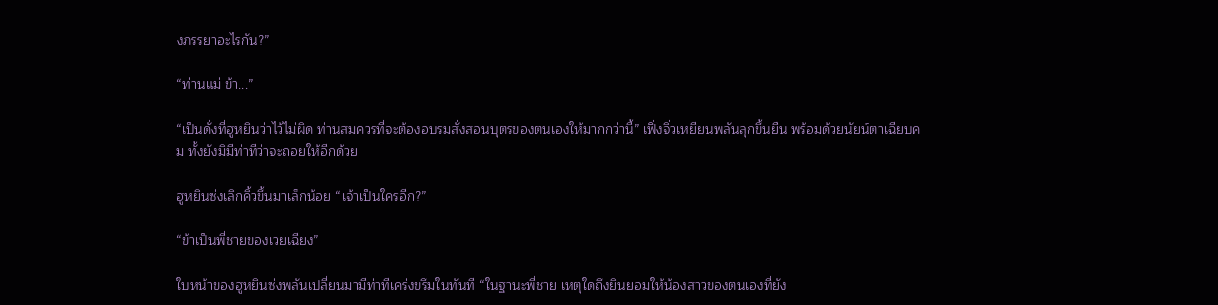งภรรยาอะไรกัน?”

“ท่านแม่ ข้า...”

“เป็นดั่งที่ฮูหยินว่าไว้ไม่ผิด ท่านสมควรที่จะต้องอบรมสั่งสอนบุตรของตนเองให้มากกว่านี้” เฟิ่งจิ่วเหยียนพลันลุกขึ้นยืน พร้อมด้วยนัยน์ตาเฉียบคม ทั้งยังมิมีท่าทีว่าจะถอยให้อีกด้วย

ฮูหยินซ่งเลิกคิ้วขึ้นมาเล็กน้อย “เจ้าเป็นใครอีก?”

“ข้าเป็นพี่ชายของเวยเฉียง”

ใบหน้าของฮูหยินซ่งพลันเปลี่ยนมามีท่าทีเคร่งขรึมในทันที “ในฐานะพี่ชาย เหตุใดถึงยินยอมให้น้องสาวของตนเองที่ยัง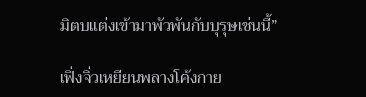มิตบแต่งเข้ามาพัวพันกับบุรุษเช่นนี้”

เฟิ่งจิ่วเหยียนพลางโค้งกาย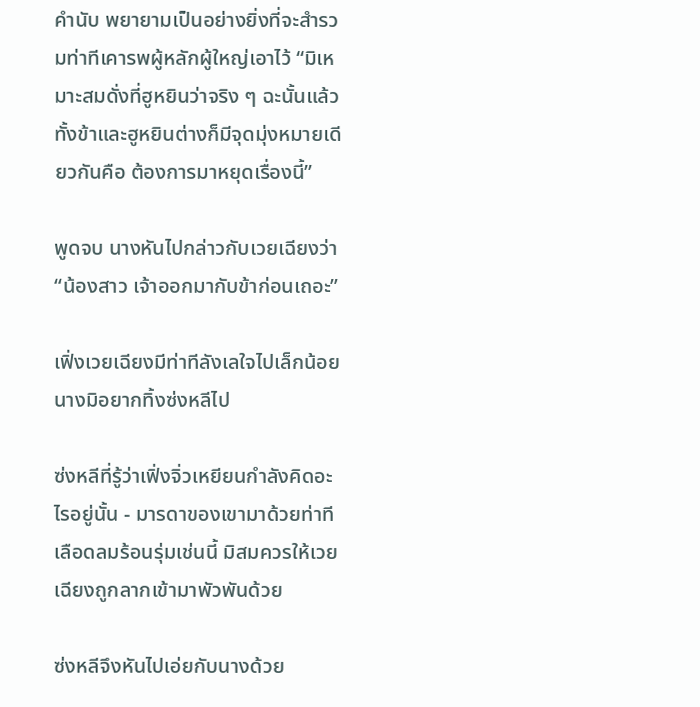คำนับ พยายามเป็นอย่างยิ่งที่จะสำรวมท่าทีเคารพผู้หลักผู้ใหญ่เอาไว้ “มิเหมาะสมดั่งที่ฮูหยินว่าจริง ๆ ฉะนั้นแล้ว ทั้งข้าและฮูหยินต่างก็มีจุดมุ่งหมายเดียวกันคือ ต้องการมาหยุดเรื่องนี้”

พูดจบ นางหันไปกล่าวกับเวยเฉียงว่า “น้องสาว เจ้าออกมากับข้าก่อนเถอะ”

เฟิ่งเวยเฉียงมีท่าทีลังเลใจไปเล็กน้อย นางมิอยากทิ้งซ่งหลีไป

ซ่งหลีที่รู้ว่าเฟิ่งจิ่วเหยียนกำลังคิดอะไรอยู่นั้น - มารดาของเขามาด้วยท่าทีเลือดลมร้อนรุ่มเช่นนี้ มิสมควรให้เวยเฉียงถูกลากเข้ามาพัวพันด้วย

ซ่งหลีจึงหันไปเอ่ยกับนางด้วย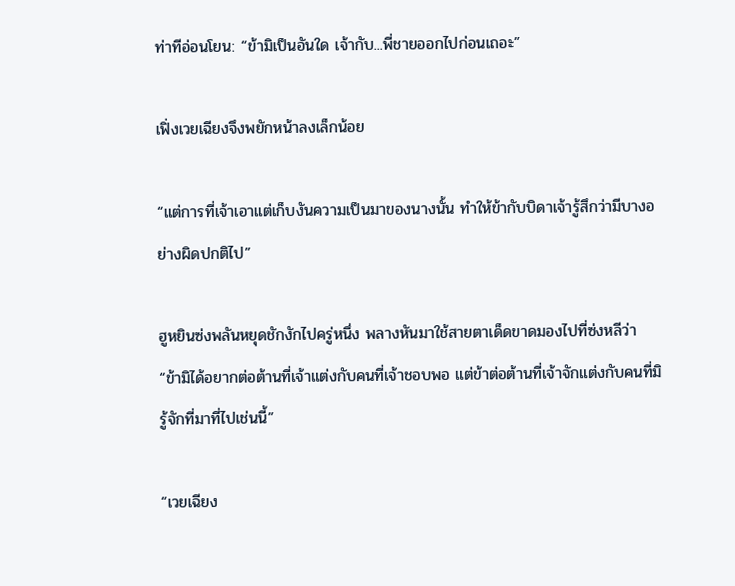ท่าทีอ่อนโยน: “ข้ามิเป็นอันใด เจ้ากับ...พี่ชายออกไปก่อนเถอะ”

เฟิ่งเวยเฉียงจึงพยักหน้าลงเล็กน้อย

“แต่การที่เจ้าเอาแต่เก็บงันความเป็นมาของนางนั้น ทำให้ข้ากับบิดาเจ้ารู้สึกว่ามีบางอย่างผิดปกติไป”

ฮูหยินซ่งพลันหยุดชักงักไปครู่หนึ่ง พลางหันมาใช้สายตาเด็ดขาดมองไปที่ซ่งหลีว่า “ข้ามิได้อยากต่อต้านที่เจ้าแต่งกับคนที่เจ้าชอบพอ แต่ข้าต่อต้านที่เจ้าจักแต่งกับคนที่มิรู้จักที่มาที่ไปเช่นนี้”

“เวยเฉียง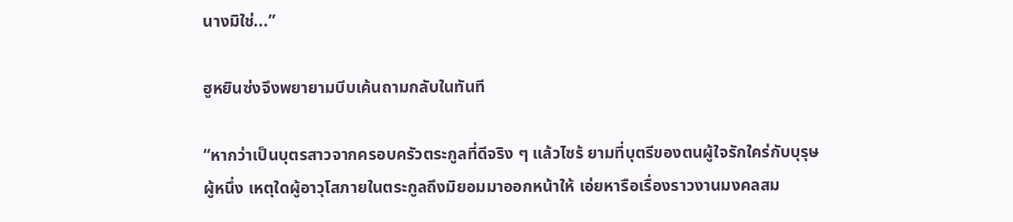นางมิใช่...”

ฮูหยินซ่งจึงพยายามบีบเค้นถามกลับในทันที

“หากว่าเป็นบุตรสาวจากครอบครัวตระกูลที่ดีจริง ๆ แล้วไซร้ ยามที่บุตรีของตนผู้ใจรักใคร่กับบุรุษผู้หนึ่ง เหตุใดผู้อาวุโสภายในตระกูลถึงมิยอมมาออกหน้าให้ เอ่ยหารือเรื่องราวงานมงคลสม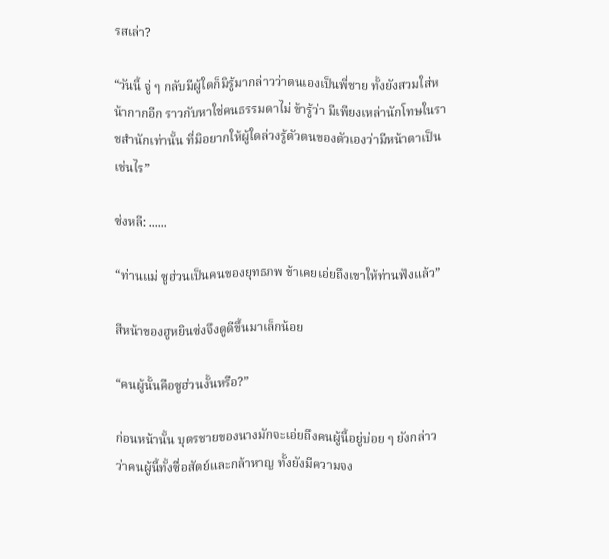รสเล่า?

“วันนี้ จู่ ๆ กลับมีผู้ใดก็มิรู้มากล่าวว่าตนเองเป็นพี่ชาย ทั้งยังสวมใส่หน้ากากอีก ราวกับหาใช่คนธรรมดาไม่ ข้ารู้ว่า มีเพียงเหล่านักโทษในราชสำนักเท่านั้น ที่มิอยากให้ผู้ใดล่วงรู้ตัวตนของตัวเองว่ามีหน้าตาเป็นเช่นไร”

ซ่งหลี: ......

“ท่านแม่ ซูฮ่วนเป็นคนของยุทธภพ ข้าเคยเอ่ยถึงเขาให้ท่านฟังแล้ว”

สีหน้าของฮูหยินซ่งจึงดูดีขึ้นมาเล็กน้อย

“คนผู้นั้นคือซูฮ่วนงั้นหรือ?”

ก่อนหน้านั้น บุตรชายของนางมักจะเอ่ยถึงคนผู้นี้อยู่บ่อย ๆ ยังกล่าวว่าคนผู้นี้ทั้งซื่อสัตย์และกล้าหาญ ทั้งยังมีความจง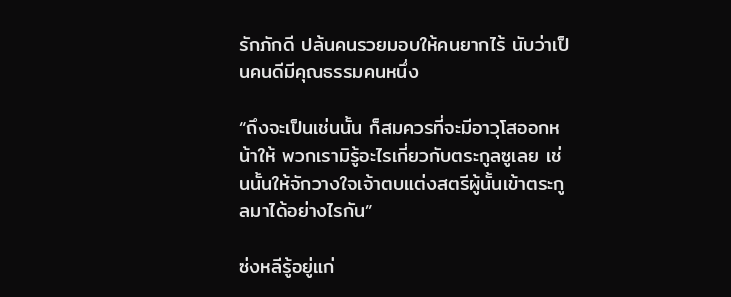รักภักดี ปล้นคนรวยมอบให้คนยากไร้ นับว่าเป็นคนดีมีคุณธรรมคนหนึ่ง

“ถึงจะเป็นเช่นนั้น ก็สมควรที่จะมีอาวุโสออกหน้าให้ พวกเรามิรู้อะไรเกี่ยวกับตระกูลซูเลย เช่นนั้นให้จักวางใจเจ้าตบแต่งสตรีผู้นั้นเข้าตระกูลมาได้อย่างไรกัน”

ซ่งหลีรู้อยู่แก่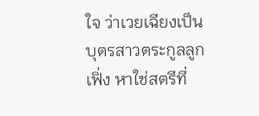ใจ ว่าเวยเฉียงเป็นบุตรสาวตระกูลลูกเฟิ่ง หาใช่สตรีที่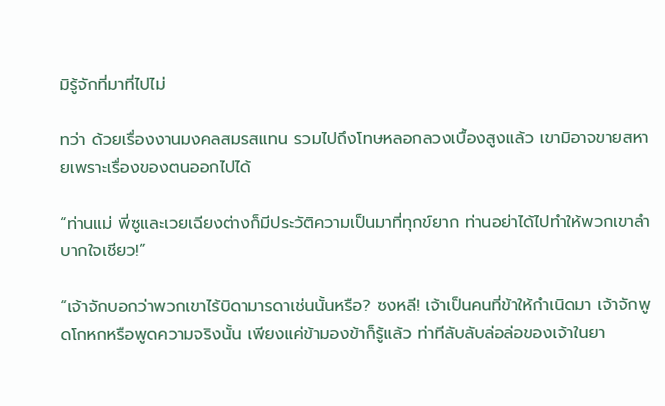มิรู้จักที่มาที่ไปไม่

ทว่า ด้วยเรื่องงานมงคลสมรสแทน รวมไปถึงโทษหลอกลวงเบื้องสูงแล้ว เขามิอาจขายสหายเพราะเรื่องของตนออกไปได้

“ท่านแม่ พี่ซูและเวยเฉียงต่างก็มีประวัติความเป็นมาที่ทุกข์ยาก ท่านอย่าได้ไปทำให้พวกเขาลำบากใจเชียว!”

“เจ้าจักบอกว่าพวกเขาไร้บิดามารดาเช่นนั้นหรือ? ซงหลี! เจ้าเป็นคนที่ข้าให้กำเนิดมา เจ้าจักพูดโกหกหรือพูดความจริงนั้น เพียงแค่ข้ามองข้าก็รู้แล้ว ท่าทีลับลับล่อล่อของเจ้าในยา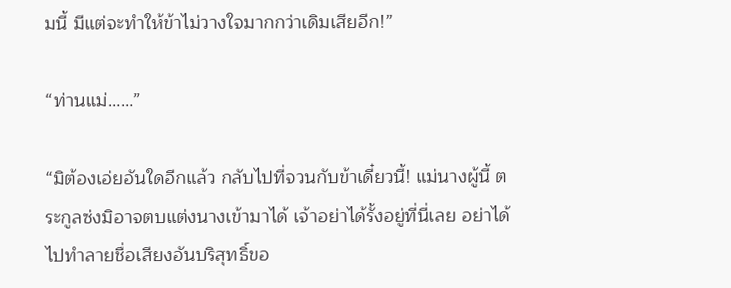มนี้ มีแต่จะทำให้ข้าไม่วางใจมากกว่าเดิมเสียอีก!”

“ท่านแม่……”

“มิต้องเอ่ยอันใดอีกแล้ว กลับไปที่จวนกับข้าเดี๋ยวนี้! แม่นางผู้นี้ ตระกูลซ่งมิอาจตบแต่งนางเข้ามาได้ เจ้าอย่าได้รั้งอยู่ที่นี่เลย อย่าได้ไปทำลายชื่อเสียงอันบริสุทธิ์ขอ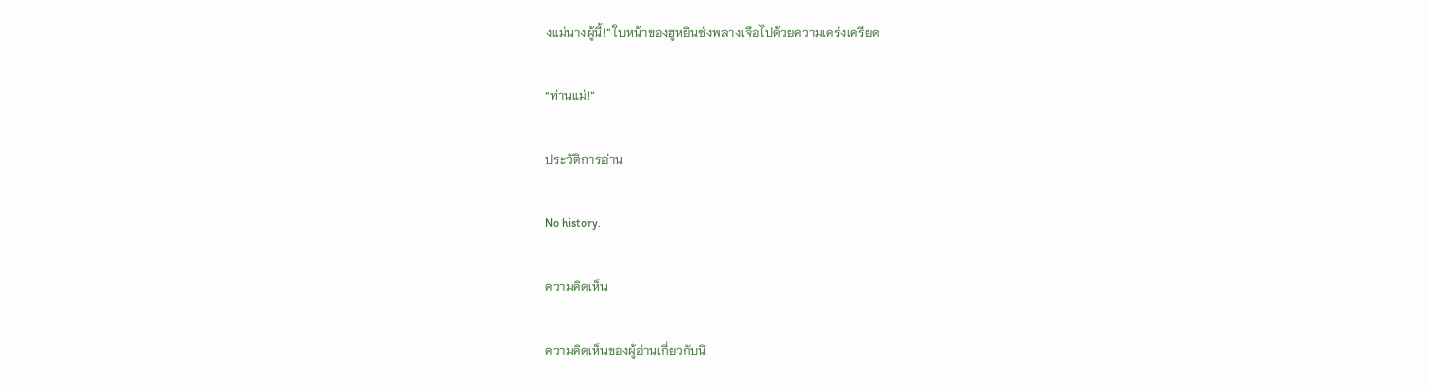งแม่นางผู้นี้!” ใบหน้าของฮูหยินซ่งพลางเจือไปด้วยความเคร่งเครียด

“ท่านแม่!”

ประวัติการอ่าน

No history.

ความคิดเห็น

ความคิดเห็นของผู้อ่านเกี่ยวกับนิ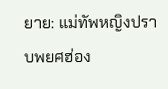ยาย: แม่ทัพหญิงปราบพยศฮ่อง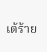เต้ร้าย